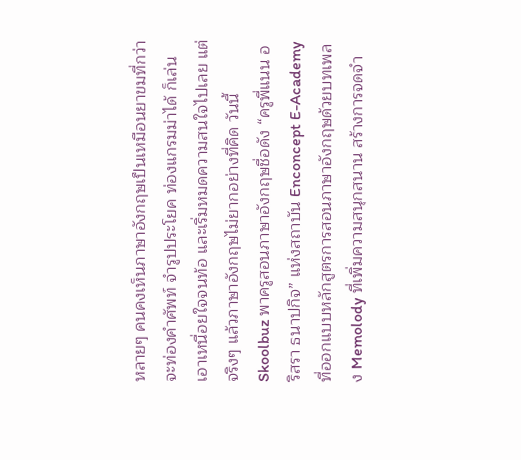หลายๆ คนคงเห็นภาษาอังกฤษเป็นเหมือนยาขมที่กว่าจะท่องคำศัพท์ จำรูปประโยค ท่องแกรมม่าได้ ก็เล่นเอาเหนื่อยใจจนท้อ และเริ่มหมดความสนใจไปเลย แต่จริงๆ แล้วภาษาอังกฤษไม่ยากอย่างที่คิด วันนี้ Skoolbuz พาครูสอนภาษาอังกฤษชื่อดัง “ครูพี่แนน อริสรา ธนาปกิจ” แห่งสถาบัน Enconcept E-Academy ที่ออกแบบหลักสูตรการสอนภาษาอังกฤษด้วยบทเพลง Memolody ที่เพิ่มความสนุกสนาน สร้างการจดจำ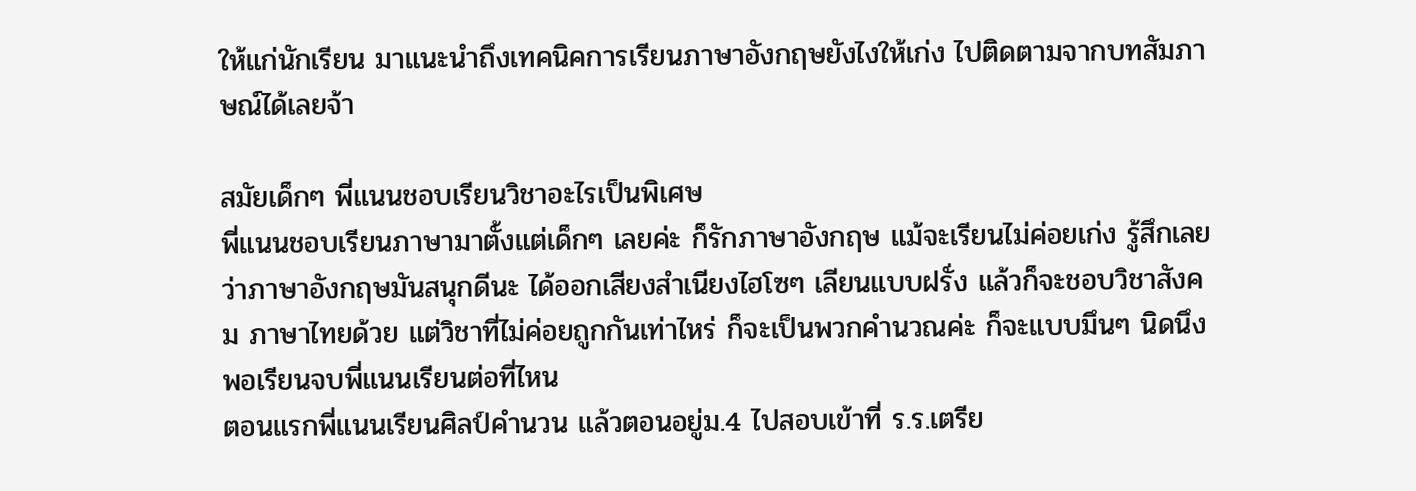ให้แก่นักเรียน มาแนะนำถึงเทคนิคการเรียนภาษาอังกฤษยังไงให้เก่ง ไปติดตามจากบทสัมภาษณ์ได้เลยจ้า

สมัยเด็กๆ พี่แนนชอบเรียนวิชาอะไรเป็นพิเศษ
พี่แนนชอบเรียนภาษามาตั้งแต่เด็กๆ เลยค่ะ ก็รักภาษาอังกฤษ แม้จะเรียนไม่ค่อยเก่ง รู้สึกเลยว่าภาษาอังกฤษมันสนุกดีนะ ได้ออกเสียงสำเนียงไฮโซๆ เลียนแบบฝรั่ง แล้วก็จะชอบวิชาสังคม ภาษาไทยด้วย แต่วิชาที่ไม่ค่อยถูกกันเท่าไหร่ ก็จะเป็นพวกคำนวณค่ะ ก็จะแบบมึนๆ นิดนึง
พอเรียนจบพี่แนนเรียนต่อที่ไหน
ตอนแรกพี่แนนเรียนศิลป์คำนวน แล้วตอนอยู่ม.4 ไปสอบเข้าที่ ร.ร.เตรีย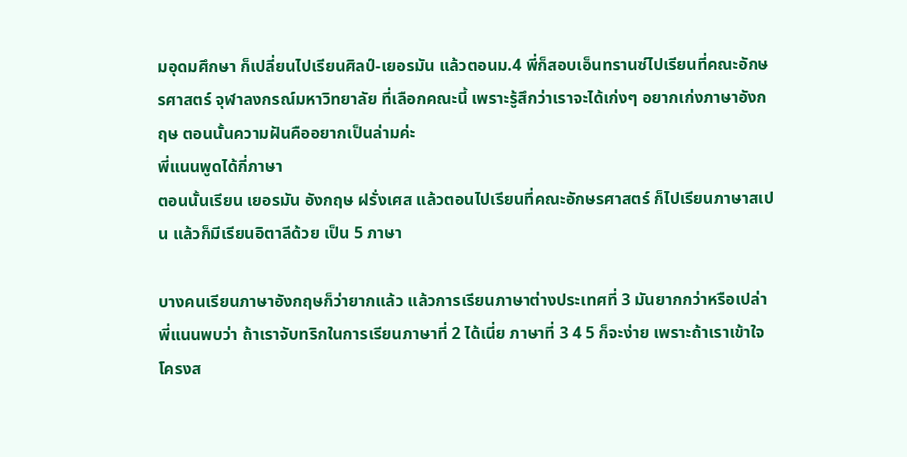มอุดมศึกษา ก็เปลี่ยนไปเรียนศิลป์-เยอรมัน แล้วตอนม.4 พี่ก็สอบเอ็นทรานซ์ไปเรียนที่คณะอักษรศาสตร์ จุฬาลงกรณ์มหาวิทยาลัย ที่เลือกคณะนี้ เพราะรู้สึกว่าเราจะได้เก่งๆ อยากเก่งภาษาอังกฤษ ตอนนั้นความฝันคืออยากเป็นล่ามค่ะ
พี่แนนพูดได้กี่ภาษา
ตอนนั้นเรียน เยอรมัน อังกฤษ ฝรั่งเศส แล้วตอนไปเรียนที่คณะอักษรศาสตร์ ก็ไปเรียนภาษาสเปน แล้วก็มีเรียนอิตาลีด้วย เป็น 5 ภาษา

บางคนเรียนภาษาอังกฤษก็ว่ายากแล้ว แล้วการเรียนภาษาต่างประเทศที่ 3 มันยากกว่าหรือเปล่า
พี่แนนพบว่า ถ้าเราจับทริกในการเรียนภาษาที่ 2 ได้เนี่ย ภาษาที่ 3 4 5 ก็จะง่าย เพราะถ้าเราเข้าใจโครงส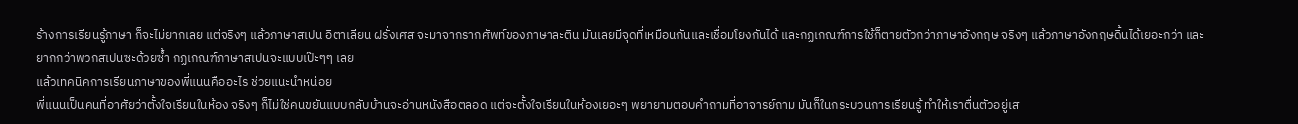ร้างการเรียนรู้ภาษา ก็จะไม่ยากเลย แต่จริงๆ แล้วภาษาสเปน อิตาเลียน ฝรั่งเศส จะมาจากรากศัพท์ของภาษาละติน มันเลยมีจุดที่เหมือนกันและเชื่อมโยงกันได้ และกฏเกณฑ์การใช้ก็ตายตัวกว่าภาษาอังกฤษ จริงๆ แล้วภาษาอังกฤษดิ้นได้เยอะกว่า และยากกว่าพวกสเปนซะด้วยซ้ำ กฏเกณฑ์ภาษาสเปนจะแบบเป๊ะๆๆ เลย
แล้วเทคนิคการเรียนภาษาของพี่แนนคืออะไร ช่วยแนะนำหน่อย
พี่แนนเป็นคนที่อาศัยว่าตั้งใจเรียนในห้อง จริงๆ ก็ไม่ใช่คนขยันแบบกลับบ้านจะอ่านหนังสือตลอด แต่จะตั้งใจเรียนในห้องเยอะๆ พยายามตอบคำถามที่อาจารย์ถาม มันก็ในกระบวนการเรียนรู้ ทำให้เราตื่นตัวอยู่เส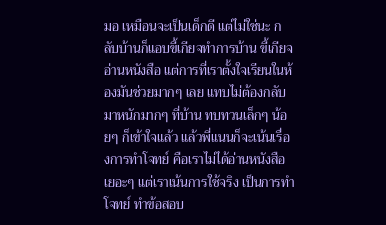มอ เหมือนจะเป็นเด็กดี แต่ไม่ใช่นะ กลับบ้านก็แอบขี้เกียจทำการบ้าน ขี้เกียจอ่านหนังสือ แต่การที่เราตั้งใจเรียนในห้องมันช่วยมากๆ เลย แทบไม่ต้องกลับมาหนักมากๆ ที่บ้าน ทบทวนเล็กๆ น้อยๆ ก็เข้าใจแล้ว แล้วพี่แนนก็จะเน้นเรื่องการทำโจทย์ คือเราไม่ได้อ่านหนังสือเยอะๆ แต่เราเน้นการใช้จริง เป็นการทำโจทย์ ทำข้อสอบ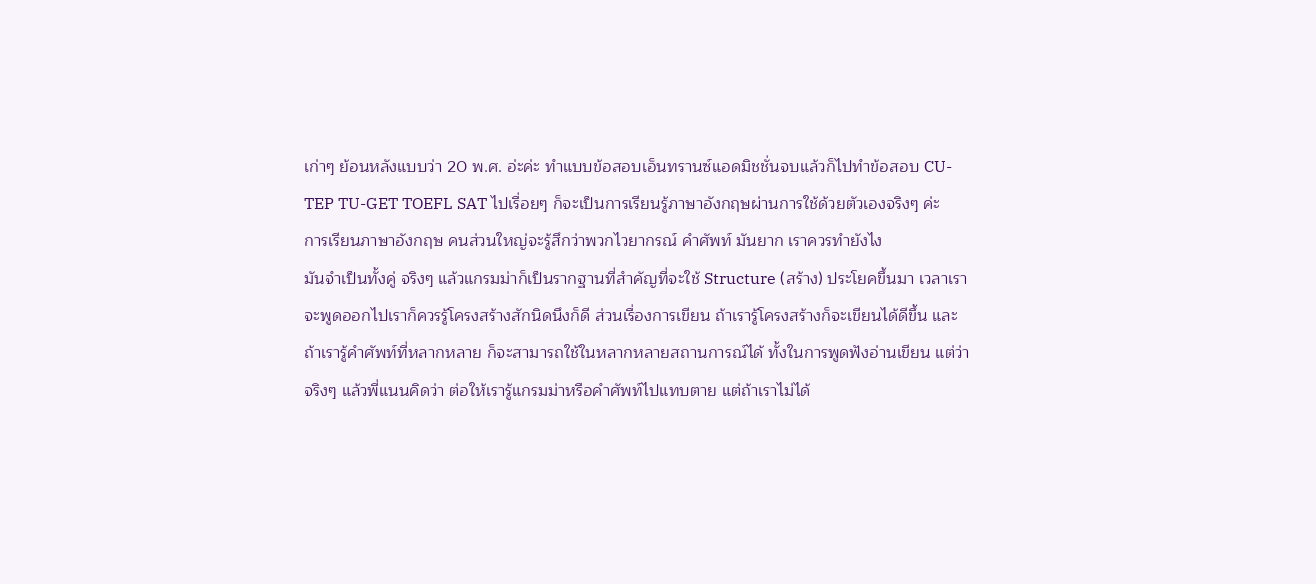เก่าๆ ย้อนหลังแบบว่า 20 พ.ศ. อ่ะค่ะ ทำแบบข้อสอบเอ็นทรานซ์แอดมิชชั่นจบแล้วก็ไปทำข้อสอบ CU-TEP TU-GET TOEFL SAT ไปเรื่อยๆ ก็จะเป็นการเรียนรู้ภาษาอังกฤษผ่านการใช้ด้วยตัวเองจริงๆ ค่ะ
การเรียนภาษาอังกฤษ คนส่วนใหญ่จะรู้สึกว่าพวกไวยากรณ์ คำศัพท์ มันยาก เราควรทำยังไง
มันจำเป็นทั้งคู่ จริงๆ แล้วแกรมม่าก็เป็นรากฐานที่สำคัญที่จะใช้ Structure (สร้าง) ประโยคขึ้นมา เวลาเราจะพูดออกไปเราก็ควรรู้โครงสร้างสักนิดนึงก็ดี ส่วนเรื่องการเขียน ถ้าเรารู้โครงสร้างก็จะเขียนได้ดีขึ้น และถ้าเรารู้คำศัพท์ที่หลากหลาย ก็จะสามารถใช้ในหลากหลายสถานการณ์ได้ ทั้งในการพูดฟังอ่านเขียน แต่ว่าจริงๆ แล้วพี่แนนคิดว่า ต่อให้เรารู้แกรมม่าหรือคำศัพท์ไปแทบตาย แต่ถ้าเราไม่ได้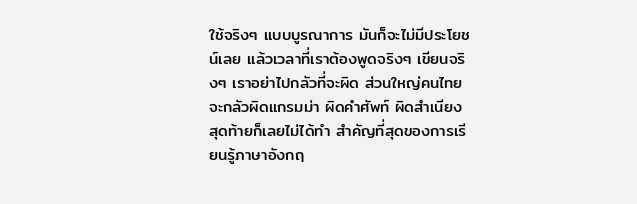ใช้จริงๆ แบบบูรณาการ มันก็จะไม่มีประโยชน์เลย แล้วเวลาที่เราต้องพูดจริงๆ เขียนจริงๆ เราอย่าไปกลัวที่จะผิด ส่วนใหญ่คนไทยจะกลัวผิดแกรมม่า ผิดคำศัพท์ ผิดสำเนียง สุดท้ายก็เลยไม่ได้ทำ สำคัญที่สุดของการเรียนรู้ภาษาอังกฤ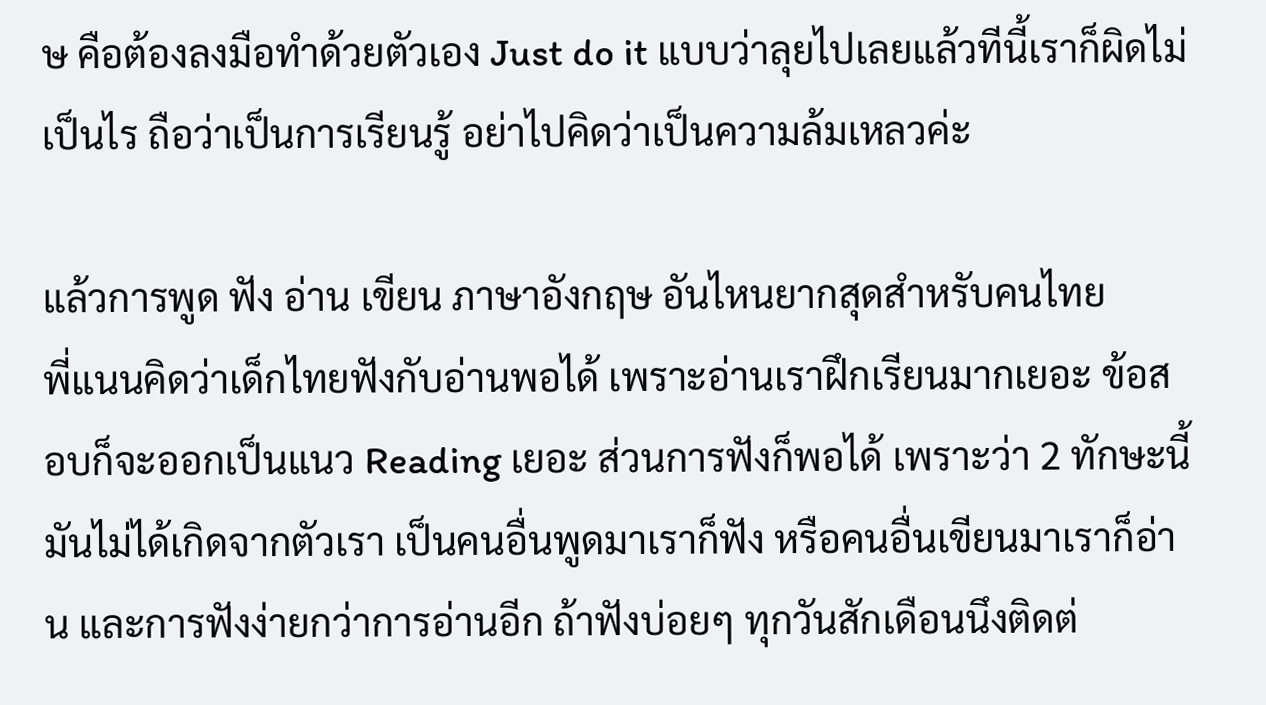ษ คือต้องลงมือทำด้วยตัวเอง Just do it แบบว่าลุยไปเลยแล้วทีนี้เราก็ผิดไม่เป็นไร ถือว่าเป็นการเรียนรู้ อย่าไปคิดว่าเป็นความล้มเหลวค่ะ

แล้วการพูด ฟัง อ่าน เขียน ภาษาอังกฤษ อันไหนยากสุดสำหรับคนไทย
พี่แนนคิดว่าเด็กไทยฟังกับอ่านพอได้ เพราะอ่านเราฝึกเรียนมากเยอะ ข้อสอบก็จะออกเป็นแนว Reading เยอะ ส่วนการฟังก็พอได้ เพราะว่า 2 ทักษะนี้มันไม่ได้เกิดจากตัวเรา เป็นคนอื่นพูดมาเราก็ฟัง หรือคนอื่นเขียนมาเราก็อ่าน และการฟังง่ายกว่าการอ่านอีก ถ้าฟังบ่อยๆ ทุกวันสักเดือนนึงติดต่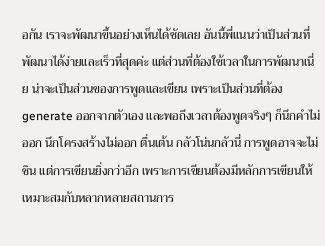อกัน เราจะพัฒนาขึ้นอย่างเห็นได้ชัดเลย อันนี้พี่แนนว่าเป็นส่วนที่พัฒนาได้ง่ายและเร็วที่สุดค่ะ แต่ส่วนที่ต้องใช้เวลาในการพัฒนาเนี่ย น่าจะเป็นส่วนของการพูดและเขียน เพราะเป็นส่วนที่ต้องgenerate ออกจากตัวเอง และพอถึงเวลาต้องพูดจริงๆ ก็นึกคำไม่ออก นึกโครงสร้างไม่ออก ตื่นเต้น กลัวโน่นกลัวนี่ การพูดอาจจะไม่ชิน แต่การเขียนยิ่งกว่าอีก เพราะการเขียนต้องมีหลักการเขียนให้เหมาะสมกับหลากหลายสถานการ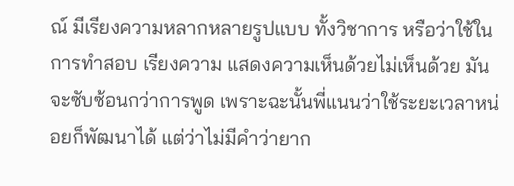ณ์ มีเรียงความหลากหลายรูปแบบ ทั้งวิชาการ หรือว่าใช้ในการทำสอบ เรียงความ แสดงความเห็นด้วยไม่เห็นด้วย มันจะซับซ้อนกว่าการพูด เพราะฉะนั้นพี่แนนว่าใช้ระยะเวลาหน่อยก็พัฒนาได้ แต่ว่าไม่มีคำว่ายาก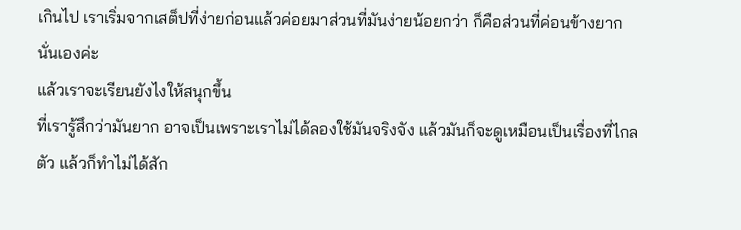เกินไป เราเริ่มจากเสต็ปที่ง่ายก่อนแล้วค่อยมาส่วนที่มันง่ายน้อยกว่า ก็คือส่วนที่ค่อนข้างยากนั่นเองค่ะ
แล้วเราจะเรียนยังไงให้สนุกขึ้น
ที่เรารู้สึกว่ามันยาก อาจเป็นเพราะเราไม่ได้ลองใช้มันจริงจัง แล้วมันก็จะดูเหมือนเป็นเรื่องที่ไกลตัว แล้วก็ทำไม่ได้สัก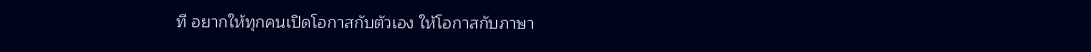ที อยากให้ทุกคนเปิดโอกาสกับตัวเอง ให้โอกาสกับภาษา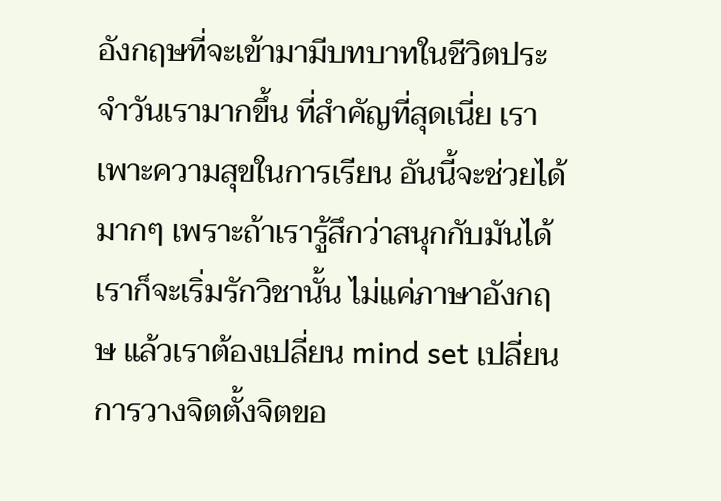อังกฤษที่จะเข้ามามีบทบาทในชีวิตประจำวันเรามากขึ้น ที่สำคัญที่สุดเนี่ย เราเพาะความสุขในการเรียน อันนี้จะช่วยได้มากๆ เพราะถ้าเรารู้สึกว่าสนุกกับมันได้ เราก็จะเริ่มรักวิชานั้น ไม่แค่ภาษาอังกฤษ แล้วเราต้องเปลี่ยน mind set เปลี่ยนการวางจิตตั้งจิตขอ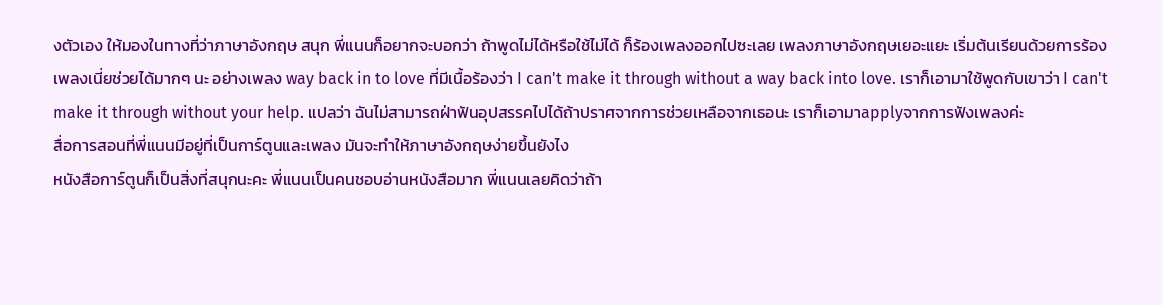งตัวเอง ให้มองในทางที่ว่าภาษาอังกฤษ สนุก พี่แนนก็อยากจะบอกว่า ถ้าพูดไม่ได้หรือใช้ไม่ได้ ก็ร้องเพลงออกไปซะเลย เพลงภาษาอังกฤษเยอะแยะ เริ่มต้นเรียนด้วยการร้องเพลงเนี่ยช่วยได้มากๆ นะ อย่างเพลง way back in to love ที่มีเนื้อร้องว่า I can't make it through without a way back into love. เราก็เอามาใช้พูดกับเขาว่า I can't make it through without your help. แปลว่า ฉันไม่สามารถฝ่าฟันอุปสรรคไปได้ถ้าปราศจากการช่วยเหลือจากเธอนะ เราก็เอามาapplyจากการฟังเพลงค่ะ
สื่อการสอนที่พี่แนนมีอยู่ที่เป็นการ์ตูนและเพลง มันจะทำให้ภาษาอังกฤษง่ายขึ้นยังไง
หนังสือการ์ตูนก็เป็นสิ่งที่สนุกนะคะ พี่แนนเป็นคนชอบอ่านหนังสือมาก พี่แนนเลยคิดว่าถ้า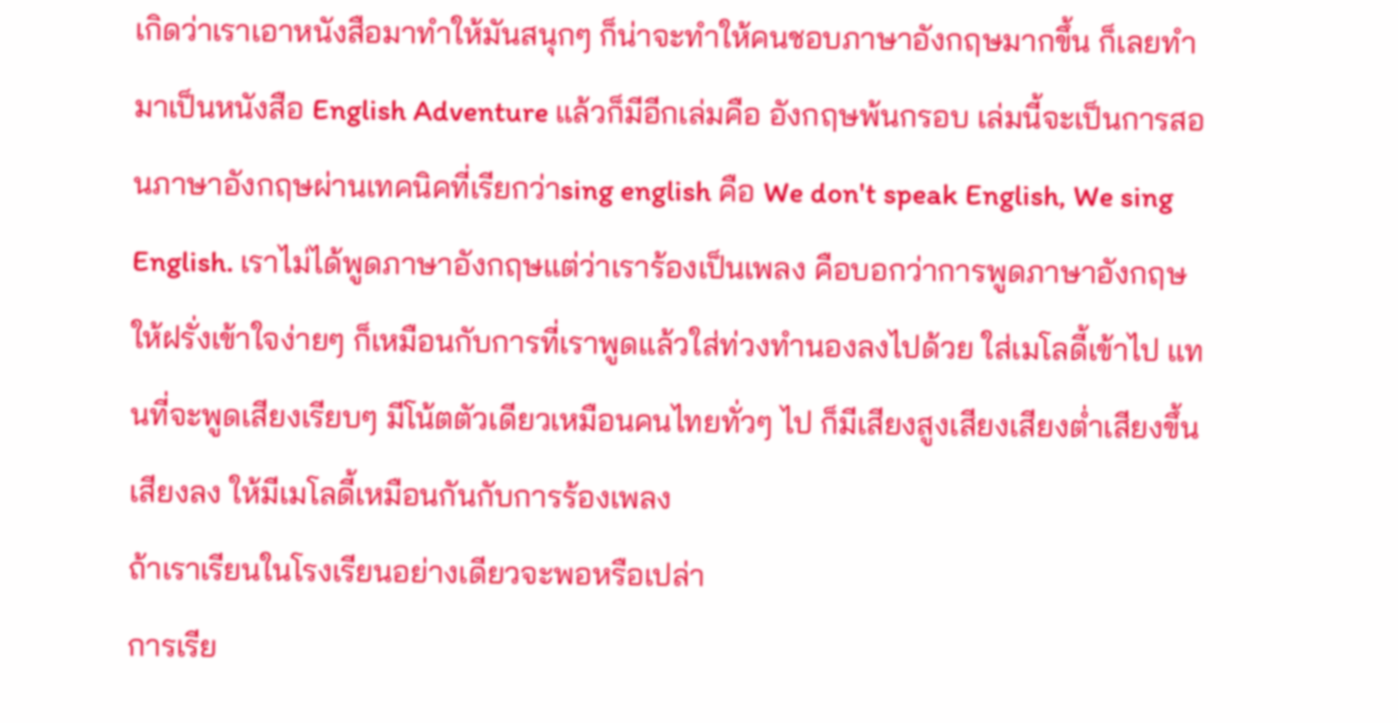เกิดว่าเราเอาหนังสือมาทำให้มันสนุกๆ ก็น่าจะทำให้คนชอบภาษาอังกฤษมากขึ้น ก็เลยทำมาเป็นหนังสือ English Adventure แล้วก็มีอีกเล่มคือ อังกฤษพ้นกรอบ เล่มนี้จะเป็นการสอนภาษาอังกฤษผ่านเทคนิคที่เรียกว่าsing english คือ We don't speak English, We sing English. เราไม่ได้พูดภาษาอังกฤษแต่ว่าเราร้องเป็นเพลง คือบอกว่าการพูดภาษาอังกฤษให้ฝรั่งเข้าใจง่ายๆ ก็เหมือนกับการที่เราพูดแล้วใส่ท่วงทำนองลงไปด้วย ใส่เมโลดี้เข้าไป แทนที่จะพูดเสียงเรียบๆ มีโน้ตตัวเดียวเหมือนคนไทยทั่วๆ ไป ก็มีเสียงสูงเสียงเสียงต่ำเสียงขึ้นเสียงลง ให้มีเมโลดี้เหมือนกันกับการร้องเพลง
ถ้าเราเรียนในโรงเรียนอย่างเดียวจะพอหรือเปล่า
การเรีย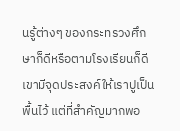นรู้ต่างๆ ของกระทรวงศึกษาก็ดีหรือตามโรงเรียนก็ดี เขามีจุดประสงค์ให้เราปูเป็นพื้นไว้ แต่ที่สำคัญมากพอ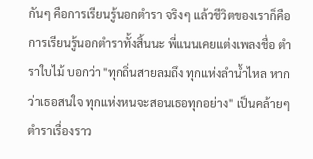กันๆ คือการเรียนรู้นอกตำรา จริงๆ แล้วชีวิตของเราก็คือการเรียนรู้นอกตำราทั้งสิ้นนะ พี่แนนเคยแต่งเพลงชื่อ ตำราใบไม้ บอกว่า "ทุกถิ่นสายลมถึง ทุกแห่งลำน้ำไหล หากว่าเธอสนใจ ทุกแห่งหนจะสอนเธอทุกอย่าง" เป็นคล้ายๆ ตำราเรื่องราว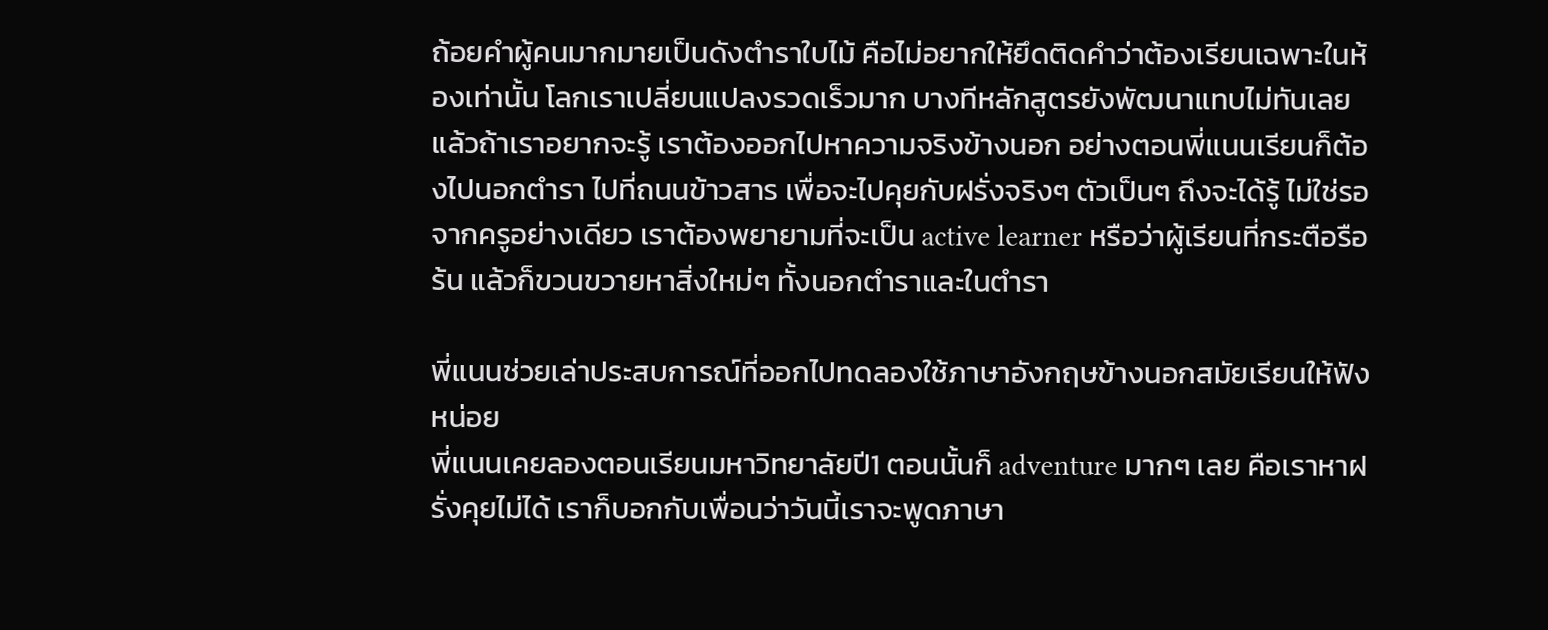ถ้อยคำผู้คนมากมายเป็นดังตำราใบไม้ คือไม่อยากให้ยึดติดคำว่าต้องเรียนเฉพาะในห้องเท่านั้น โลกเราเปลี่ยนแปลงรวดเร็วมาก บางทีหลักสูตรยังพัฒนาแทบไม่ทันเลย แล้วถ้าเราอยากจะรู้ เราต้องออกไปหาความจริงข้างนอก อย่างตอนพี่แนนเรียนก็ต้องไปนอกตำรา ไปที่ถนนข้าวสาร เพื่อจะไปคุยกับฝรั่งจริงๆ ตัวเป็นๆ ถึงจะได้รู้ ไม่ใช่รอจากครูอย่างเดียว เราต้องพยายามที่จะเป็น active learner หรือว่าผู้เรียนที่กระตือรือร้น แล้วก็ขวนขวายหาสิ่งใหม่ๆ ทั้งนอกตำราและในตำรา

พี่แนนช่วยเล่าประสบการณ์ที่ออกไปทดลองใช้ภาษาอังกฤษข้างนอกสมัยเรียนให้ฟังหน่อย
พี่แนนเคยลองตอนเรียนมหาวิทยาลัยปี1 ตอนนั้นก็ adventure มากๆ เลย คือเราหาฝรั่งคุยไม่ได้ เราก็บอกกับเพื่อนว่าวันนี้เราจะพูดภาษา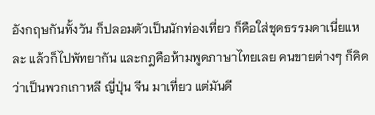อังกฤษกันทั้งวัน ก็ปลอมตัวเป็นนักท่องเที่ยว ก็คือใส่ชุดธรรมดาเนี่ยแหละ แล้วก็ไปพัทยากัน และกฎคือห้ามพูดภาษาไทยเลย คนขายต่างๆ ก็คิดว่าเป็นพวกเกาหลี ญี่ปุ่น จีน มาเที่ยว แต่มันดี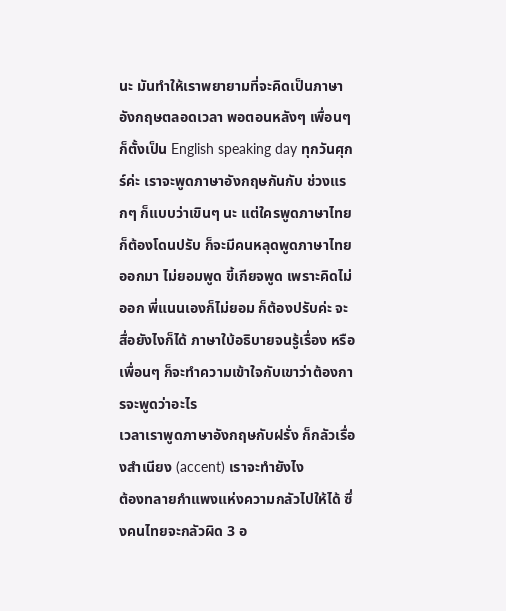นะ มันทำให้เราพยายามที่จะคิดเป็นภาษาอังกฤษตลอดเวลา พอตอนหลังๆ เพื่อนๆ ก็ตั้งเป็น English speaking day ทุกวันศุกร์ค่ะ เราจะพูดภาษาอังกฤษกันกับ ช่วงแรกๆ ก็แบบว่าเขินๆ นะ แต่ใครพูดภาษาไทยก็ต้องโดนปรับ ก็จะมีคนหลุดพูดภาษาไทยออกมา ไม่ยอมพูด ขี้เกียจพูด เพราะคิดไม่ออก พี่แนนเองก็ไม่ยอม ก็ต้องปรับค่ะ จะสื่อยังไงก็ได้ ภาษาใบ้อธิบายจนรู้เรื่อง หรือเพื่อนๆ ก็จะทำความเข้าใจกับเขาว่าต้องการจะพูดว่าอะไร
เวลาเราพูดภาษาอังกฤษกับฝรั่ง ก็กลัวเรื่องสำเนียง (accent) เราจะทำยังไง
ต้องทลายกำแพงแห่งความกลัวไปให้ได้ ซึ่งคนไทยจะกลัวผิด 3 อ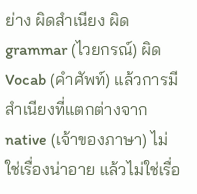ย่าง ผิดสำเนียง ผิด grammar (ไวยกรณ์) ผิด Vocab (คำศัพท์) แล้วการมีสำเนียงที่แตกต่างจาก native (เจ้าของภาษา) ไม่ใช่เรื่องน่าอาย แล้วไม่ใช่เรื่อ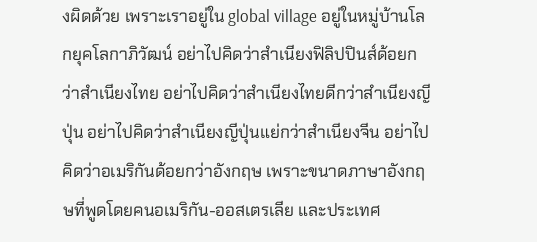งผิดด้วย เพราะเราอยู่ใน global village อยู่ในหมู่บ้านโลกยุคโลกาภิวัฒน์ อย่าไปคิดว่าสำเนียงฟิลิปปินส์ด้อยกว่าสำเนียงไทย อย่าไปคิดว่าสำเนียงไทยดีกว่าสำเนียงญีปุ่น อย่าไปคิดว่าสำเนียงญีปุ่นแย่กว่าสำเนียงจีน อย่าไปคิดว่าอเมริกันด้อยกว่าอังกฤษ เพราะขนาดภาษาอังกฤษที่พูดโดยคนอเมริกัน-ออสเตรเลีย และประเทศ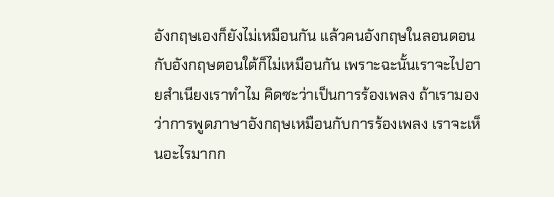อังกฤษเองก็ยังไม่เหมือนกัน แล้วคนอังกฤษในลอนดอนกับอังกฤษตอนใต้ก็ไม่เหมือนกัน เพราะฉะนั้นเราจะไปอายสำเนียงเราทำไม คิดซะว่าเป็นการร้องเพลง ถ้าเรามองว่าการพูดภาษาอังกฤษเหมือนกับการร้องเพลง เราจะเห็นอะไรมากก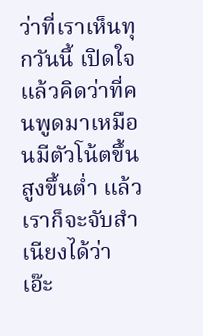ว่าที่เราเห็นทุกวันนี้ เปิดใจแล้วคิดว่าที่คนพูดมาเหมือนมีตัวโน้ตขึ้นสูงขึ้นต่ำ แล้วเราก็จะจับสำเนียงได้ว่า เอ๊ะ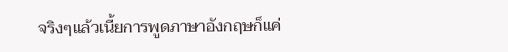จริงๆแล้วเนี้ยการพูดภาษาอังกฤษก็แค่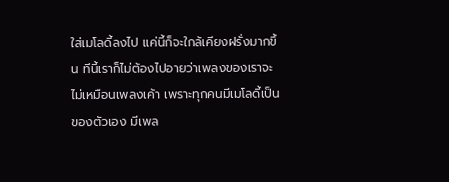ใส่เมโลดี้ลงไป แค่นี้ก็จะใกล้เคียงฝรั่งมากขึ้น ทีนี้เราก็ไม่ต้องไปอายว่าเพลงของเราจะไม่เหมือนเพลงเค้า เพราะทุกคนมีเมโลดี้เป็นของตัวเอง มีเพล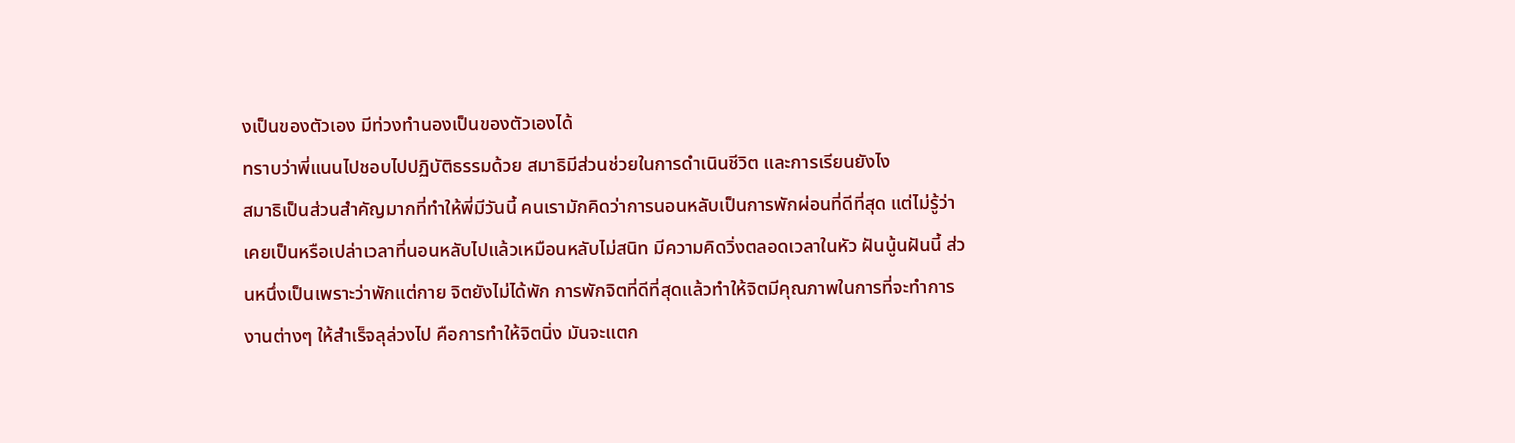งเป็นของตัวเอง มีท่วงทำนองเป็นของตัวเองได้
ทราบว่าพี่แนนไปชอบไปปฏิบัติธรรมด้วย สมาธิมีส่วนช่วยในการดำเนินชีวิต และการเรียนยังไง
สมาธิเป็นส่วนสำคัญมากที่ทำให้พี่มีวันนี้ คนเรามักคิดว่าการนอนหลับเป็นการพักผ่อนที่ดีที่สุด แต่ไม่รู้ว่าเคยเป็นหรือเปล่าเวลาที่นอนหลับไปแล้วเหมือนหลับไม่สนิท มีความคิดวิ่งตลอดเวลาในหัว ฝันนู้นฝันนี้ ส่วนหนึ่งเป็นเพราะว่าพักแต่กาย จิตยังไม่ได้พัก การพักจิตที่ดีที่สุดแล้วทำให้จิตมีคุณภาพในการที่จะทำการงานต่างๆ ให้สำเร็จลุล่วงไป คือการทำให้จิตนิ่ง มันจะแตก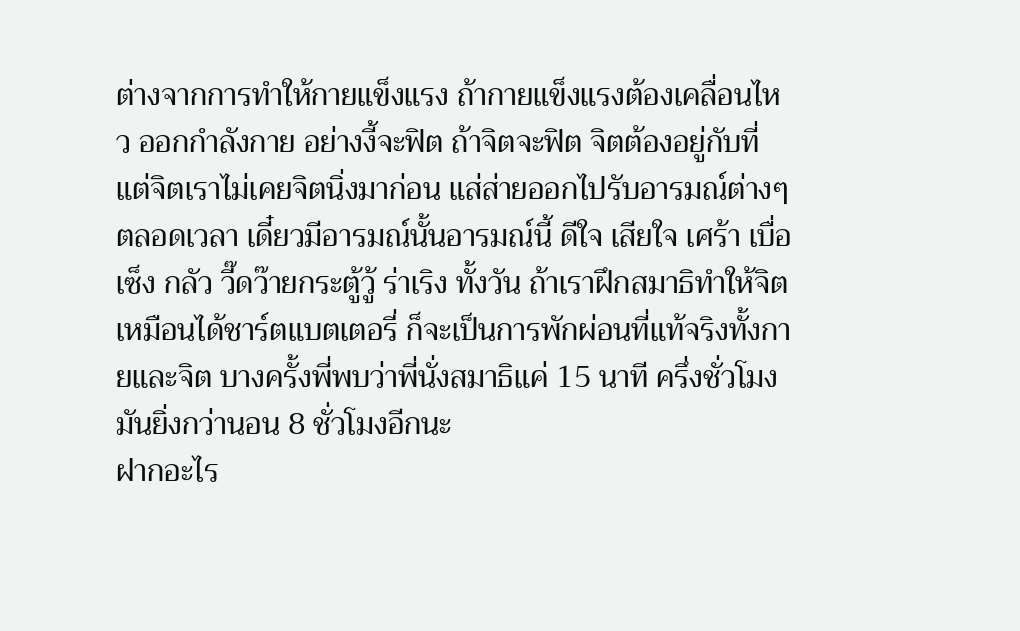ต่างจากการทำให้กายแข็งแรง ถ้ากายแข็งแรงต้องเคลื่อนไหว ออกกำลังกาย อย่างงี้จะฟิต ถ้าจิตจะฟิต จิตต้องอยู่กับที่ แต่จิตเราไม่เคยจิตนิ่งมาก่อน แส่ส่ายออกไปรับอารมณ์ต่างๆ ตลอดเวลา เดี๋ยวมีอารมณ์นั้นอารมณ์นี้ ดีใจ เสียใจ เศร้า เบื่อ เซ็ง กลัว วี๊ดว๊ายกระตู้วู้ ร่าเริง ทั้งวัน ถ้าเราฝึกสมาธิทำให้จิตเหมือนได้ชาร์ตแบตเตอรี่ ก็จะเป็นการพักผ่อนที่แท้จริงทั้งกายและจิต บางครั้งพี่พบว่าพี่นั่งสมาธิแค่ 15 นาที ครึ่งชั่วโมง มันยิ่งกว่านอน 8 ชั่วโมงอีกนะ
ฝากอะไร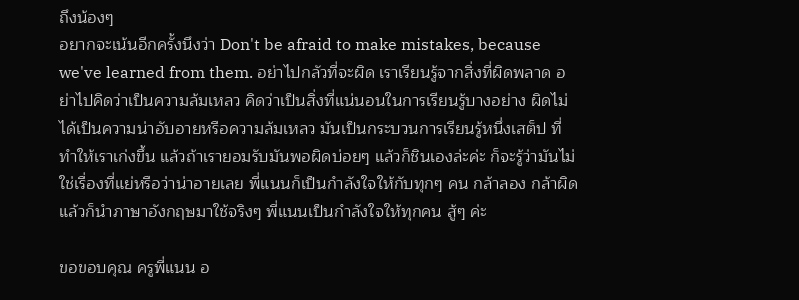ถึงน้องๆ
อยากจะเน้นอีกครั้งนึงว่า Don't be afraid to make mistakes, because we've learned from them. อย่าไปกลัวที่จะผิด เราเรียนรู้จากสิ่งที่ผิดพลาด อย่าไปคิดว่าเป็นความล้มเหลว คิดว่าเป็นสิ่งที่แน่นอนในการเรียนรู้บางอย่าง ผิดไม่ได้เป็นความน่าอับอายหรือความล้มเหลว มันเป็นกระบวนการเรียนรู้หนึ่งเสต็ป ที่ทำให้เราเก่งขึ้น แล้วถ้าเรายอมรับมันพอผิดบ่อยๆ แล้วก็ชินเองล่ะค่ะ ก็จะรู้ว่ามันไม่ใช่เรื่องที่แย่หรือว่าน่าอายเลย พี่แนนก็เป็นกำลังใจให้กับทุกๆ คน กล้าลอง กล้าผิด แล้วก็นำภาษาอังกฤษมาใช้จริงๆ พี่แนนเป็นกำลังใจให้ทุกคน สู้ๆ ค่ะ

ขอขอบคุณ ครูพี่แนน อ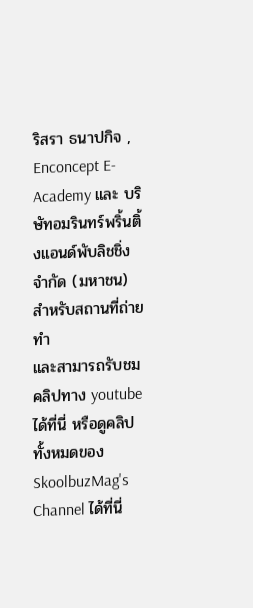ริสรา ธนาปกิจ , Enconcept E-Academy และ บริษัทอมรินทร์พริ้นติ้งแอนด์พับลิชชิ่ง จำกัด (มหาชน) สำหรับสถานที่ถ่ายทำ
และสามารถรับชมคลิปทาง youtube ได้ที่นี่ หรือดูคลิปทั้งหมดของ SkoolbuzMag's Channel ได้ที่นี่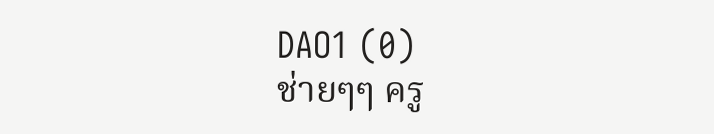DAO1 (0)
ช่ายๆๆ ครู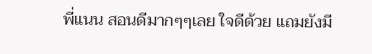พี่แนน สอนดีมากๆๆเลย ใจดีด้วย แถมยังมี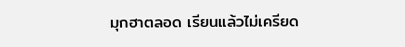มุกฮาตลอด เรียนแล้วไม่เครียด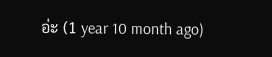อ่ะ (1 year 10 month ago)